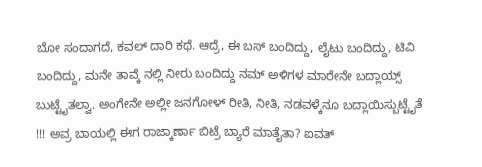ಬೋ ಸಂದಾಗದೆ, ಕವಲ್ ದಾರಿ ಕಥೆ. ಆದ್ರೆ, ಈ ಬಸ್ ಬಂದಿದ್ದು, ಲೈಟು ಬಂದಿದ್ದು, ಟಿವಿ ಬಂದಿದ್ದು, ಮನೇ ತಾವ್ಕೆ ನಲ್ಲಿ ನೀರು ಬಂದಿದ್ದು ನಮ್ ಅಳಿಗಳ ಮಾರೇನೇ ಬದ್ಲಾಯ್ಸ್ ಬುಟ್ಟೈತಲ್ವಾ. ಅಂಗೇನೇ ಅಲ್ಲೀ ಜನಗೋಳ್ ರೀತಿ, ನೀತಿ, ನಡವಳ್ಕೆನೂ ಬದ್ಲಾಯಿಸ್ಬುಟ್ಟೈತೆ !!! ಅವ್ರ ಬಾಯಲ್ಲಿ ಈಗ ರಾಜ್ಕಾರ್ಣಾ ಬಿಟ್ರೆ ಬ್ಯಾರೆ ಮಾತೈತಾ? ಐವತ್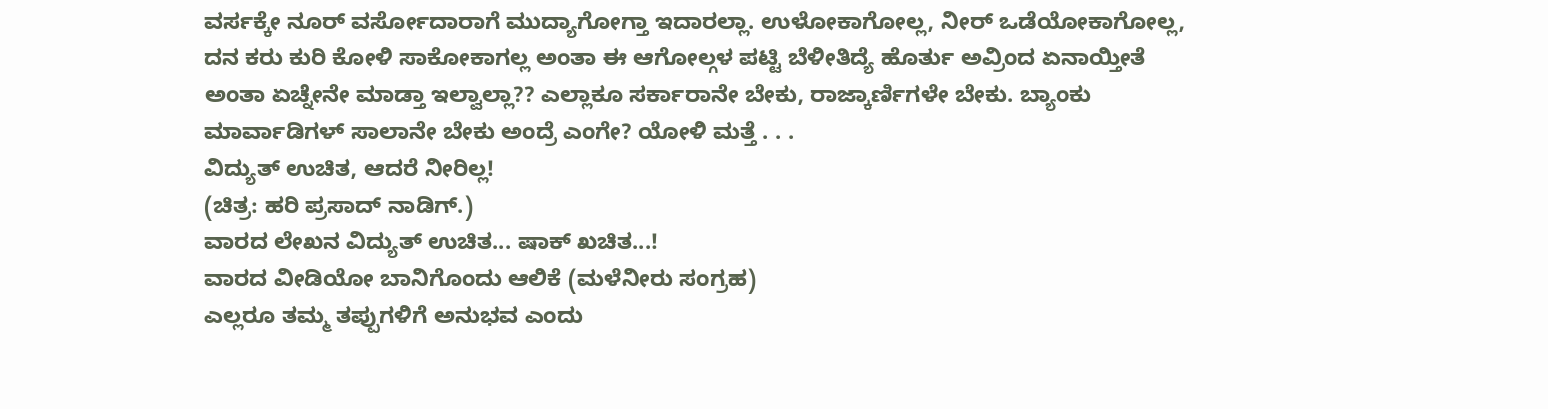ವರ್ಸಕ್ಕೇ ನೂರ್ ವರ್ಸೋದಾರಾಗೆ ಮುದ್ಯಾಗೋಗ್ತಾ ಇದಾರಲ್ಲಾ. ಉಳೋಕಾಗೋಲ್ಲ, ನೀರ್ ಒಡೆಯೋಕಾಗೋಲ್ಲ, ದನ ಕರು ಕುರಿ ಕೋಳಿ ಸಾಕೋಕಾಗಲ್ಲ ಅಂತಾ ಈ ಆಗೋಲ್ಗಳ ಪಟ್ಟಿ ಬೆಳೀತಿದ್ಯೆ ಹೊರ್ತು ಅವ್ರಿಂದ ಏನಾಯ್ತೀತೆ ಅಂತಾ ಏಚ್ನೇನೇ ಮಾಡ್ತಾ ಇಲ್ವಾಲ್ಲಾ?? ಎಲ್ಲಾಕೂ ಸರ್ಕಾರಾನೇ ಬೇಕು, ರಾಜ್ಕಾರ್ಣಿಗಳೇ ಬೇಕು. ಬ್ಯಾಂಕು ಮಾರ್ವಾಡಿಗಳ್ ಸಾಲಾನೇ ಬೇಕು ಅಂದ್ರೆ ಎಂಗೇ? ಯೋಳಿ ಮತ್ತೆ . . .
ವಿದ್ಯುತ್ ಉಚಿತ, ಆದರೆ ನೀರಿಲ್ಲ!
(ಚಿತ್ರ: ಹರಿ ಪ್ರಸಾದ್ ನಾಡಿಗ್.)
ವಾರದ ಲೇಖನ ವಿದ್ಯುತ್ ಉಚಿತ... ಷಾಕ್ ಖಚಿತ...!
ವಾರದ ವೀಡಿಯೋ ಬಾನಿಗೊಂದು ಆಲಿಕೆ (ಮಳೆನೀರು ಸಂಗ್ರಹ)
ಎಲ್ಲರೂ ತಮ್ಮ ತಪ್ಪುಗಳಿಗೆ ಅನುಭವ ಎಂದು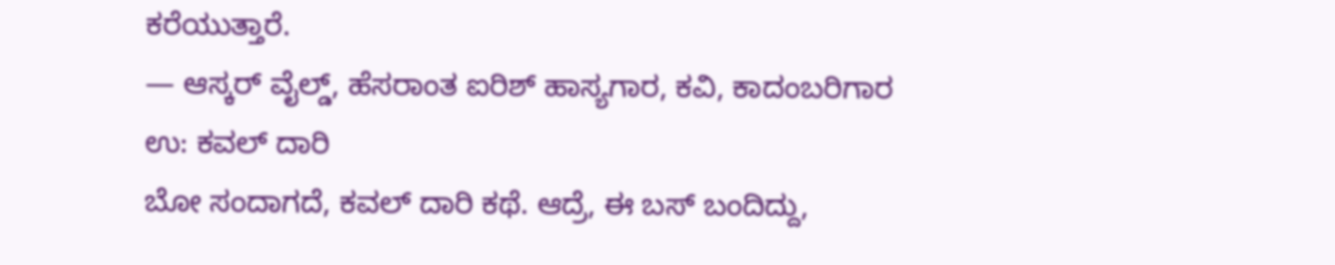ಕರೆಯುತ್ತಾರೆ.
— ಆಸ್ಕರ್ ವೈಲ್ಡ್, ಹೆಸರಾಂತ ಐರಿಶ್ ಹಾಸ್ಯಗಾರ, ಕವಿ, ಕಾದಂಬರಿಗಾರ
ಉ: ಕವಲ್ ದಾರಿ
ಬೋ ಸಂದಾಗದೆ, ಕವಲ್ ದಾರಿ ಕಥೆ. ಆದ್ರೆ, ಈ ಬಸ್ ಬಂದಿದ್ದು,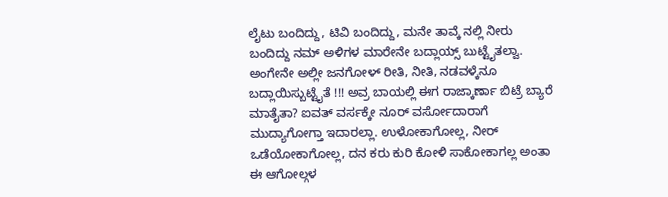ಲೈಟು ಬಂದಿದ್ದು, ಟಿವಿ ಬಂದಿದ್ದು, ಮನೇ ತಾವ್ಕೆ ನಲ್ಲಿ ನೀರು ಬಂದಿದ್ದು ನಮ್ ಅಳಿಗಳ ಮಾರೇನೇ ಬದ್ಲಾಯ್ಸ್ ಬುಟ್ಟೈತಲ್ವಾ. ಅಂಗೇನೇ ಅಲ್ಲೀ ಜನಗೋಳ್ ರೀತಿ, ನೀತಿ, ನಡವಳ್ಕೆನೂ ಬದ್ಲಾಯಿಸ್ಬುಟ್ಟೈತೆ !!! ಅವ್ರ ಬಾಯಲ್ಲಿ ಈಗ ರಾಜ್ಕಾರ್ಣಾ ಬಿಟ್ರೆ ಬ್ಯಾರೆ ಮಾತೈತಾ? ಐವತ್ ವರ್ಸಕ್ಕೇ ನೂರ್ ವರ್ಸೋದಾರಾಗೆ ಮುದ್ಯಾಗೋಗ್ತಾ ಇದಾರಲ್ಲಾ. ಉಳೋಕಾಗೋಲ್ಲ, ನೀರ್ ಒಡೆಯೋಕಾಗೋಲ್ಲ, ದನ ಕರು ಕುರಿ ಕೋಳಿ ಸಾಕೋಕಾಗಲ್ಲ ಅಂತಾ ಈ ಆಗೋಲ್ಗಳ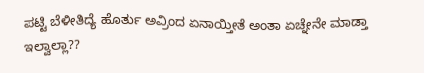ಪಟ್ಟಿ ಬೆಳೀತಿದ್ಯೆ ಹೊರ್ತು ಅವ್ರಿಂದ ಏನಾಯ್ತೀತೆ ಅಂತಾ ಏಚ್ನೇನೇ ಮಾಡ್ತಾ ಇಲ್ವಾಲ್ಲಾ??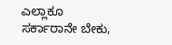ಎಲ್ಲಾಕೂ ಸರ್ಕಾರಾನೇ ಬೇಕು,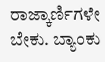ರಾಜ್ಕಾರ್ಣಿಗಳೇ ಬೇಕು. ಬ್ಯಾಂಕು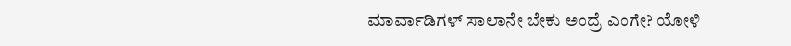ಮಾರ್ವಾಡಿಗಳ್ ಸಾಲಾನೇ ಬೇಕು ಅಂದ್ರೆ ಎಂಗೇ? ಯೋಳಿ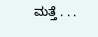ಮತ್ತೆ . . .